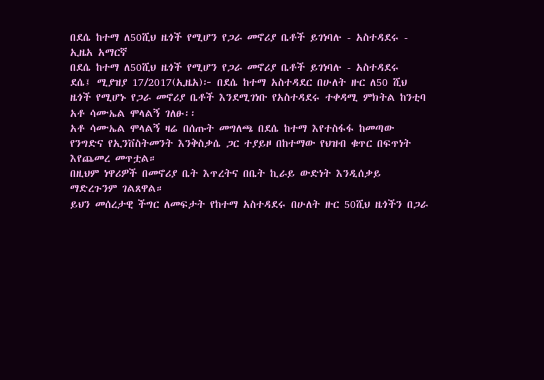በደሴ ከተማ ለ50ሺህ ዜጎች የሚሆን የጋራ መኖሪያ ቤቶች ይገነባሉ - አስተዳደሩ - ኢዜአ አማርኛ
በደሴ ከተማ ለ50ሺህ ዜጎች የሚሆን የጋራ መኖሪያ ቤቶች ይገነባሉ - አስተዳደሩ
ደሴ፤ ሚያዝያ 17/2017(ኢዜአ)፦ በደሴ ከተማ አስተዳደር በሁለት ዙር ለ50 ሺህ ዜጎች የሚሆኑ የጋራ መኖሪያ ቤቶች እንደሚገነቡ የአስተዳደሩ ተቀዳሚ ምክትል ከንቲባ አቶ ሳሙኤል ሞላልኝ ገለፁ፡፡
አቶ ሳሙኤል ሞላልኝ ዛሬ በሰጡት መግለጫ በደሴ ከተማ እየተስፋፋ ከመጣው የንግድና የኢንቨስትመንት እንቅስቃሴ ጋር ተያይዞ በከተማው የህዝብ ቁጥር በፍጥነት እየጨመረ መጥቷል።
በዚህም ነዋሪዎች በመኖሪያ ቤት እጥረትና በቤት ኪራይ ውድነት እንዲሰቃይ ማድረጉንም ገልጸዋል።
ይህን መሰረታዊ ችግር ለመፍታት የከተማ አስተዳደሩ በሁለት ዙር 50ሺህ ዜጎችን በጋራ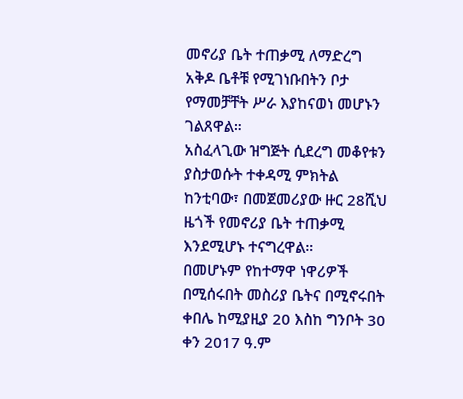መኖሪያ ቤት ተጠቃሚ ለማድረግ አቅዶ ቤቶቹ የሚገነቡበትን ቦታ የማመቻቸት ሥራ እያከናወነ መሆኑን ገልጸዋል።
አስፈላጊው ዝግጅት ሲደረግ መቆየቱን ያስታወሱት ተቀዳሚ ምክትል ከንቲባው፣ በመጀመሪያው ዙር 28ሺህ ዜጎች የመኖሪያ ቤት ተጠቃሚ እንደሚሆኑ ተናግረዋል።
በመሆኑም የከተማዋ ነዋሪዎች በሚሰሩበት መስሪያ ቤትና በሚኖሩበት ቀበሌ ከሚያዚያ 20 እስከ ግንቦት 30 ቀን 2017 ዓ.ም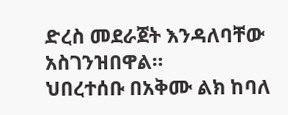ድረስ መደራጀት እንዳለባቸው አስገንዝበዋል።
ህበረተሰቡ በአቅሙ ልክ ከባለ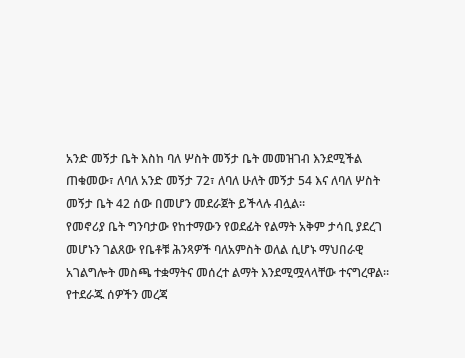አንድ መኝታ ቤት እስከ ባለ ሦስት መኝታ ቤት መመዝገብ እንደሚችል ጠቁመው፣ ለባለ አንድ መኝታ 72፣ ለባለ ሁለት መኝታ 54 እና ለባለ ሦስት መኝታ ቤት 42 ሰው በመሆን መደራጀት ይችላሉ ብሏል።
የመኖሪያ ቤት ግንባታው የከተማውን የወደፊት የልማት አቅም ታሳቢ ያደረገ መሆኑን ገልጸው የቤቶቹ ሕንጻዎች ባለአምስት ወለል ሲሆኑ ማህበራዊ አገልግሎት መስጫ ተቋማትና መሰረተ ልማት እንደሚሟላላቸው ተናግረዋል።
የተደራጁ ሰዎችን መረጃ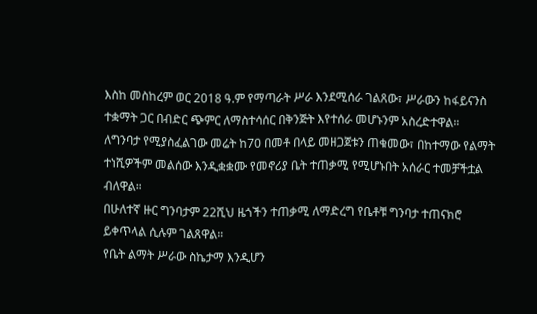እስከ መስከረም ወር 2018 ዓ.ም የማጣራት ሥራ እንደሚሰራ ገልጸው፣ ሥራውን ከፋይናንስ ተቋማት ጋር በብድር ጭምር ለማስተሳሰር በቅንጅት እየተሰራ መሆኑንም አስረድተዋል።
ለግንባታ የሚያስፈልገው መሬት ከ70 በመቶ በላይ መዘጋጀቱን ጠቁመው፣ በከተማው የልማት ተነሺዎችም መልሰው እንዲቋቋሙ የመኖሪያ ቤት ተጠቃሚ የሚሆኑበት አሰራር ተመቻችቷል ብለዋል።
በሁለተኛ ዙር ግንባታም 22ሺህ ዜጎችን ተጠቃሚ ለማድረግ የቤቶቹ ግንባታ ተጠናክሮ ይቀጥላል ሲሉም ገልጸዋል።
የቤት ልማት ሥራው ስኬታማ እንዲሆን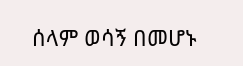ሰላም ወሳኝ በመሆኑ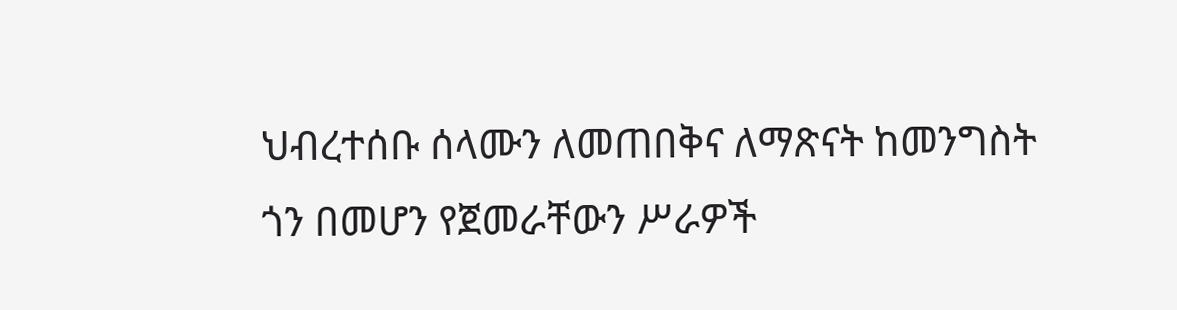ህብረተሰቡ ሰላሙን ለመጠበቅና ለማጽናት ከመንግስት ጎን በመሆን የጀመራቸውን ሥራዎች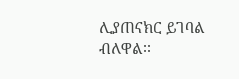ሊያጠናክር ይገባል ብለዋል፡፡